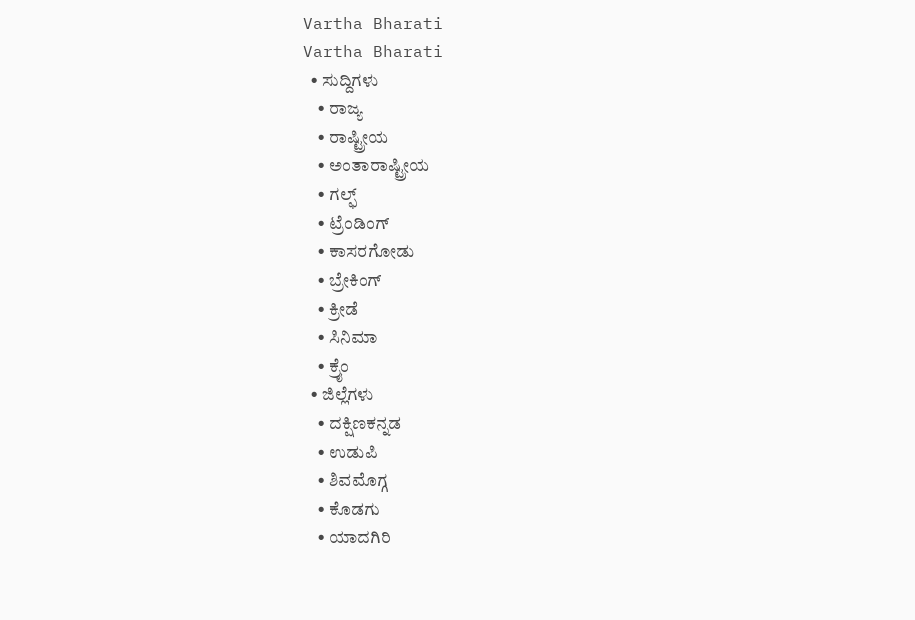Vartha Bharati
Vartha Bharati
  • ಸುದ್ದಿಗಳು
    • ರಾಜ್ಯ
    • ರಾಷ್ಟ್ರೀಯ
    • ಅಂತಾರಾಷ್ಟ್ರೀಯ
    • ಗಲ್ಫ್
    • ಟ್ರೆಂಡಿಂಗ್
    • ಕಾಸರಗೋಡು
    • ಬ್ರೇಕಿಂಗ್
    • ಕ್ರೀಡೆ
    • ಸಿನಿಮಾ
    • ಕ್ರೈಂ
  • ಜಿಲ್ಲೆಗಳು
    • ದಕ್ಷಿಣಕನ್ನಡ
    • ಉಡುಪಿ
    • ಶಿವಮೊಗ್ಗ
    • ಕೊಡಗು
    • ಯಾದಗಿರಿ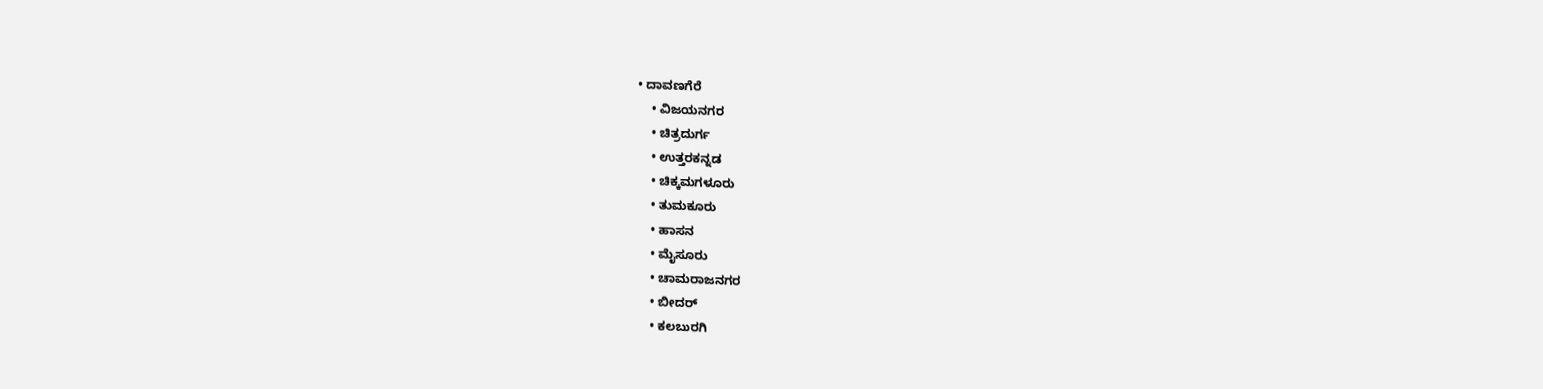• ದಾವಣಗೆರೆ
    • ವಿಜಯನಗರ
    • ಚಿತ್ರದುರ್ಗ
    • ಉತ್ತರಕನ್ನಡ
    • ಚಿಕ್ಕಮಗಳೂರು
    • ತುಮಕೂರು
    • ಹಾಸನ
    • ಮೈಸೂರು
    • ಚಾಮರಾಜನಗರ
    • ಬೀದರ್‌
    • ಕಲಬುರಗಿ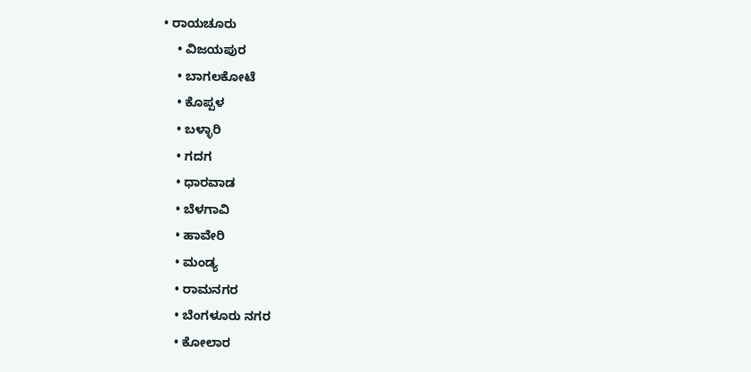• ರಾಯಚೂರು
    • ವಿಜಯಪುರ
    • ಬಾಗಲಕೋಟೆ
    • ಕೊಪ್ಪಳ
    • ಬಳ್ಳಾರಿ
    • ಗದಗ
    • ಧಾರವಾಡ‌
    • ಬೆಳಗಾವಿ
    • ಹಾವೇರಿ
    • ಮಂಡ್ಯ
    • ರಾಮನಗರ
    • ಬೆಂಗಳೂರು ನಗರ
    • ಕೋಲಾರ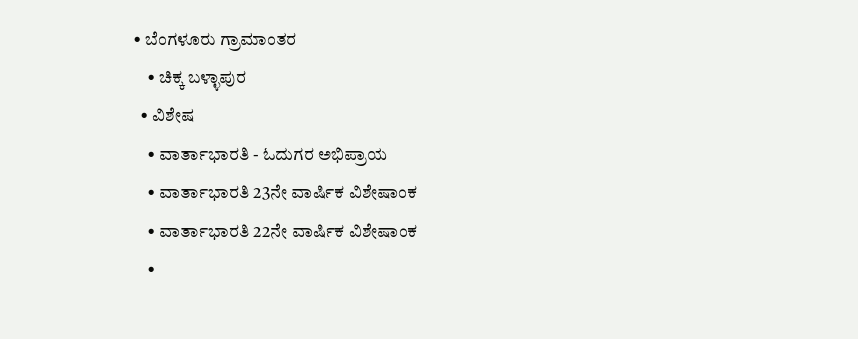• ಬೆಂಗಳೂರು ಗ್ರಾಮಾಂತರ
    • ಚಿಕ್ಕ ಬಳ್ಳಾಪುರ
  • ವಿಶೇಷ
    • ವಾರ್ತಾಭಾರತಿ - ಓದುಗರ ಅಭಿಪ್ರಾಯ
    • ವಾರ್ತಾಭಾರತಿ 23ನೇ ವಾರ್ಷಿಕ ವಿಶೇಷಾಂಕ
    • ವಾರ್ತಾಭಾರತಿ 22ನೇ ವಾರ್ಷಿಕ ವಿಶೇಷಾಂಕ
    •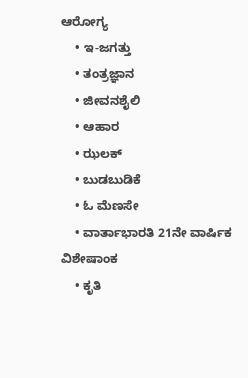ಆರೋಗ್ಯ
    • ಇ-ಜಗತ್ತು
    • ತಂತ್ರಜ್ಞಾನ
    • ಜೀವನಶೈಲಿ
    • ಆಹಾರ
    • ಝಲಕ್
    • ಬುಡಬುಡಿಕೆ
    • ಓ ಮೆಣಸೇ
    • ವಾರ್ತಾಭಾರತಿ 21ನೇ ವಾರ್ಷಿಕ ವಿಶೇಷಾಂಕ
    • ಕೃತಿ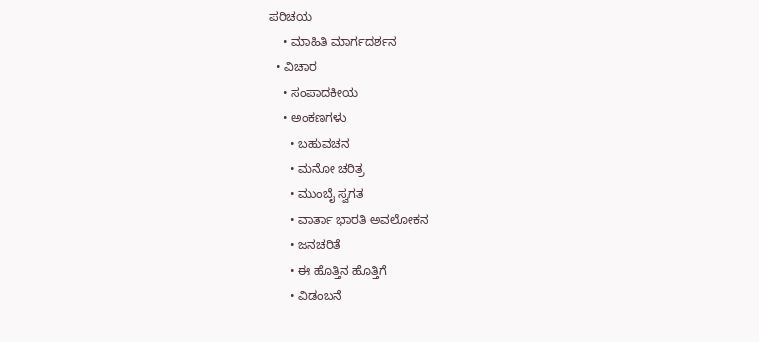ಪರಿಚಯ
    • ಮಾಹಿತಿ ಮಾರ್ಗದರ್ಶನ
  • ವಿಚಾರ
    • ಸಂಪಾದಕೀಯ
    • ಅಂಕಣಗಳು
      • ಬಹುವಚನ
      • ಮನೋ ಚರಿತ್ರ
      • ಮುಂಬೈ ಸ್ವಗತ
      • ವಾರ್ತಾ ಭಾರತಿ ಅವಲೋಕನ
      • ಜನಚರಿತೆ
      • ಈ ಹೊತ್ತಿನ ಹೊತ್ತಿಗೆ
      • ವಿಡಂಬನೆ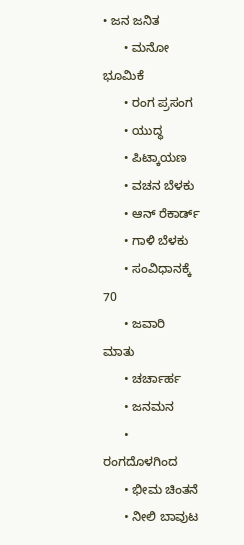• ಜನ ಜನಿತ
      • ಮನೋ ಭೂಮಿಕೆ
      • ರಂಗ ಪ್ರಸಂಗ
      • ಯುದ್ಧ
      • ಪಿಟ್ಕಾಯಣ
      • ವಚನ ಬೆಳಕು
      • ಆನ್ ರೆಕಾರ್ಡ್
      • ಗಾಳಿ ಬೆಳಕು
      • ಸಂವಿಧಾನಕ್ಕೆ 70
      • ಜವಾರಿ ಮಾತು
      • ಚರ್ಚಾರ್ಹ
      • ಜನಮನ
      • ರಂಗದೊಳಗಿಂದ
      • ಭೀಮ ಚಿಂತನೆ
      • ನೀಲಿ ಬಾವುಟ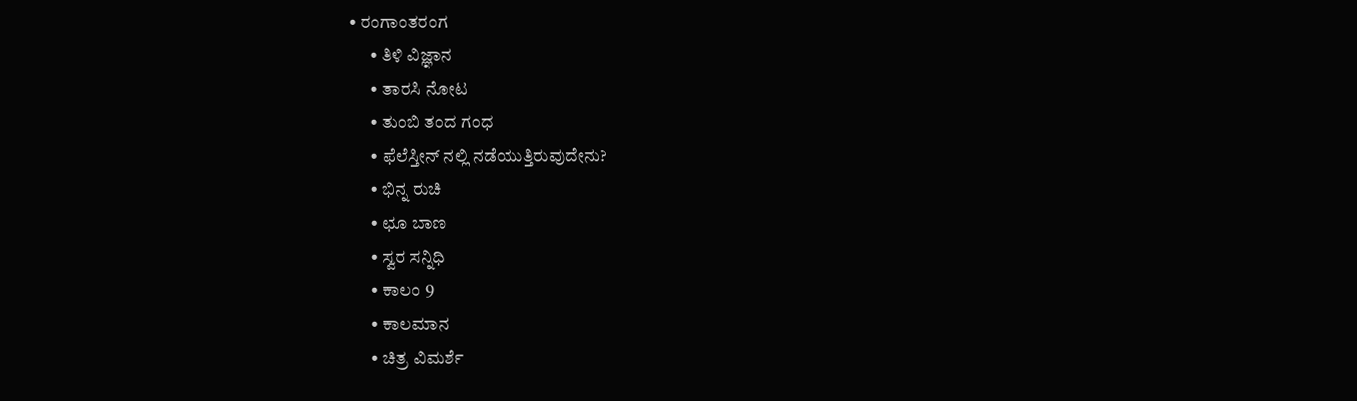• ರಂಗಾಂತರಂಗ
      • ತಿಳಿ ವಿಜ್ಞಾನ
      • ತಾರಸಿ ನೋಟ
      • ತುಂಬಿ ತಂದ ಗಂಧ
      • ಫೆಲೆಸ್ತೀನ್ ‌ನಲ್ಲಿ ನಡೆಯುತ್ತಿರುವುದೇನು?
      • ಭಿನ್ನ ರುಚಿ
      • ಛೂ ಬಾಣ
      • ಸ್ವರ ಸನ್ನಿಧಿ
      • ಕಾಲಂ 9
      • ಕಾಲಮಾನ
      • ಚಿತ್ರ ವಿಮರ್ಶೆ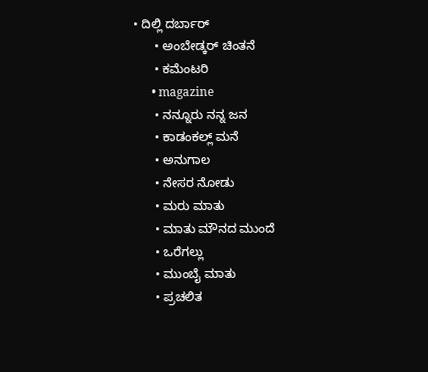• ದಿಲ್ಲಿ ದರ್ಬಾರ್
      • ಅಂಬೇಡ್ಕರ್ ಚಿಂತನೆ
      • ಕಮೆಂಟರಿ
      • magazine
      • ನನ್ನೂರು ನನ್ನ ಜನ
      • ಕಾಡಂಕಲ್ಲ್ ಮನೆ
      • ಅನುಗಾಲ
      • ನೇಸರ ನೋಡು
      • ಮರು ಮಾತು
      • ಮಾತು ಮೌನದ ಮುಂದೆ
      • ಒರೆಗಲ್ಲು
      • ಮುಂಬೈ ಮಾತು
      • ಪ್ರಚಲಿತ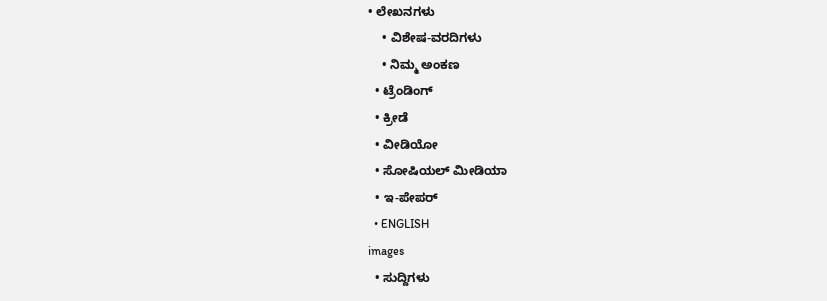• ಲೇಖನಗಳು
    • ವಿಶೇಷ-ವರದಿಗಳು
    • ನಿಮ್ಮ ಅಂಕಣ
  • ಟ್ರೆಂಡಿಂಗ್
  • ಕ್ರೀಡೆ
  • ವೀಡಿಯೋ
  • ಸೋಷಿಯಲ್ ಮೀಡಿಯಾ
  • ಇ-ಪೇಪರ್
  • ENGLISH
images
  • ಸುದ್ದಿಗಳು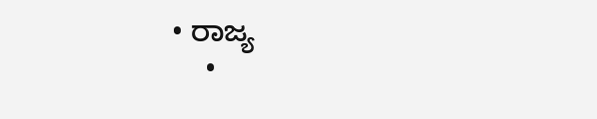• ರಾಜ್ಯ
    •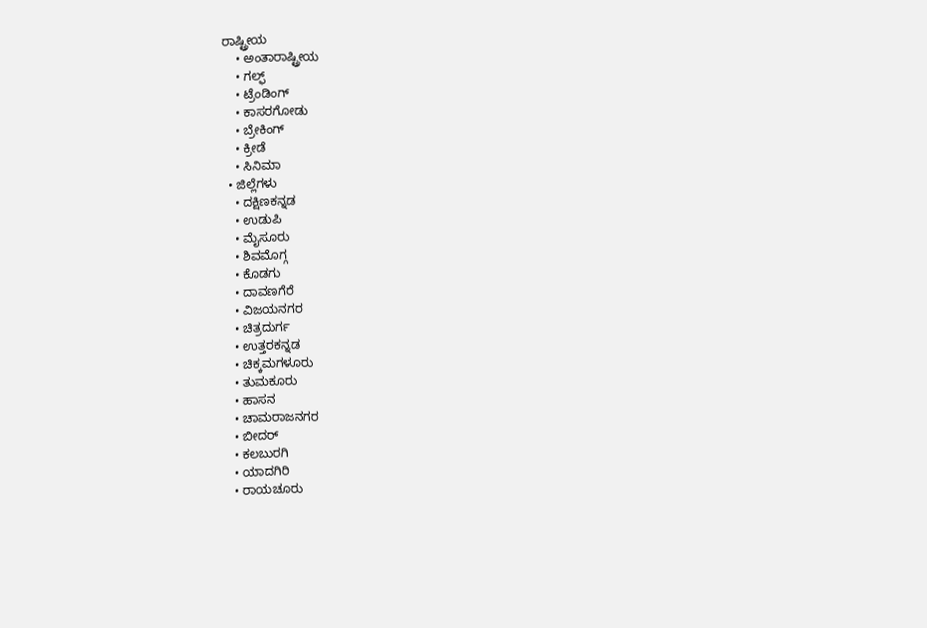ರಾಷ್ಟ್ರೀಯ
    • ಅಂತಾರಾಷ್ಟ್ರೀಯ
    • ಗಲ್ಫ್
    • ಟ್ರೆಂಡಿಂಗ್
    • ಕಾಸರಗೋಡು
    • ಬ್ರೇಕಿಂಗ್
    • ಕ್ರೀಡೆ
    • ಸಿನಿಮಾ
  • ಜಿಲ್ಲೆಗಳು
    • ದಕ್ಷಿಣಕನ್ನಡ
    • ಉಡುಪಿ
    • ಮೈಸೂರು
    • ಶಿವಮೊಗ್ಗ
    • ಕೊಡಗು
    • ದಾವಣಗೆರೆ
    • ವಿಜಯನಗರ
    • ಚಿತ್ರದುರ್ಗ
    • ಉತ್ತರಕನ್ನಡ
    • ಚಿಕ್ಕಮಗಳೂರು
    • ತುಮಕೂರು
    • ಹಾಸನ
    • ಚಾಮರಾಜನಗರ
    • ಬೀದರ್‌
    • ಕಲಬುರಗಿ
    • ಯಾದಗಿರಿ
    • ರಾಯಚೂರು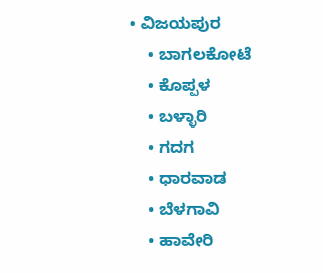• ವಿಜಯಪುರ
    • ಬಾಗಲಕೋಟೆ
    • ಕೊಪ್ಪಳ
    • ಬಳ್ಳಾರಿ
    • ಗದಗ
    • ಧಾರವಾಡ
    • ಬೆಳಗಾವಿ
    • ಹಾವೇರಿ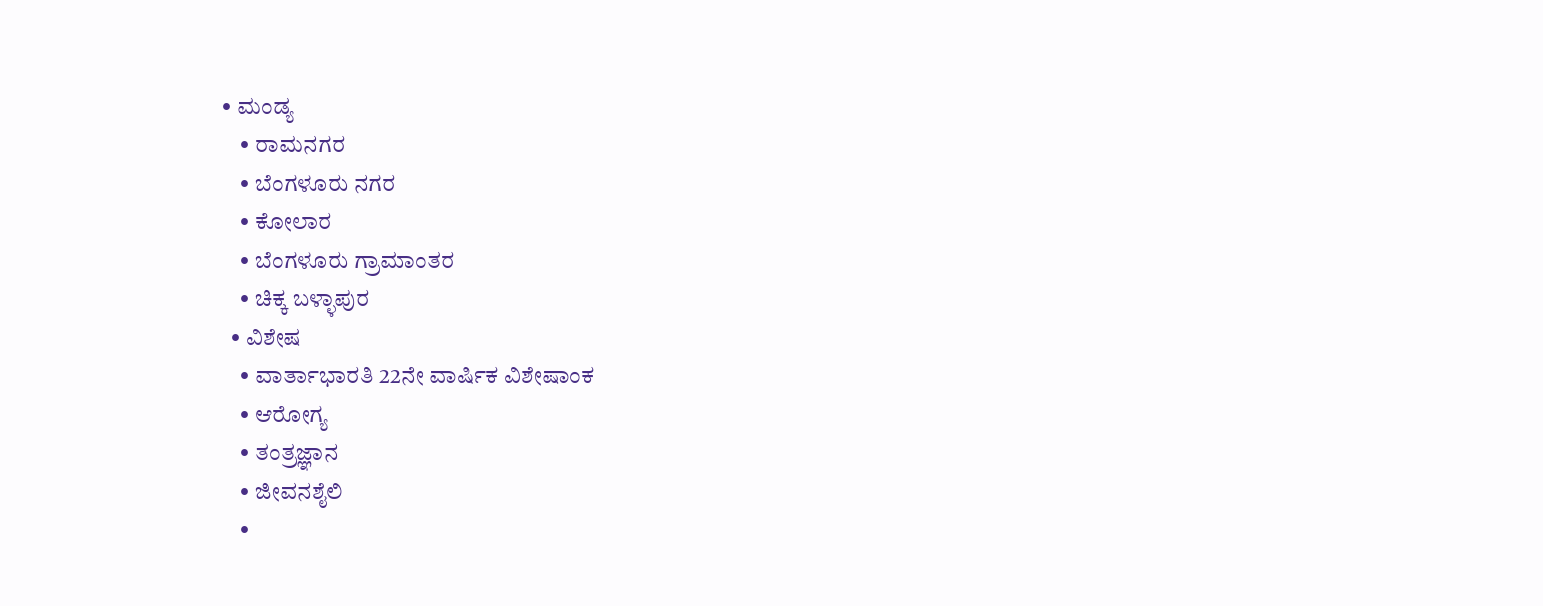• ಮಂಡ್ಯ
    • ರಾಮನಗರ
    • ಬೆಂಗಳೂರು ನಗರ
    • ಕೋಲಾರ
    • ಬೆಂಗಳೂರು ಗ್ರಾಮಾಂತರ
    • ಚಿಕ್ಕ ಬಳ್ಳಾಪುರ
  • ವಿಶೇಷ
    • ವಾರ್ತಾಭಾರತಿ 22ನೇ ವಾರ್ಷಿಕ ವಿಶೇಷಾಂಕ
    • ಆರೋಗ್ಯ
    • ತಂತ್ರಜ್ಞಾನ
    • ಜೀವನಶೈಲಿ
    •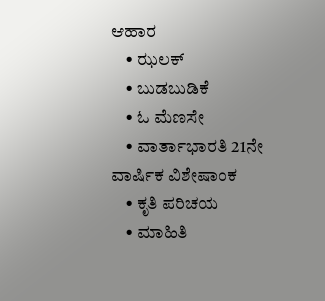ಆಹಾರ
    • ಝಲಕ್
    • ಬುಡಬುಡಿಕೆ
    • ಓ ಮೆಣಸೇ
    • ವಾರ್ತಾಭಾರತಿ 21ನೇ ವಾರ್ಷಿಕ ವಿಶೇಷಾಂಕ
    • ಕೃತಿ ಪರಿಚಯ
    • ಮಾಹಿತಿ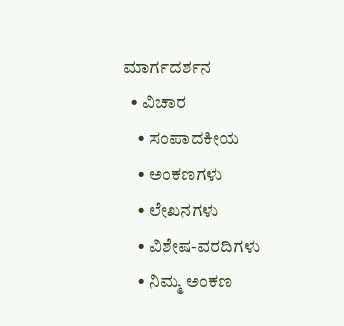ಮಾರ್ಗದರ್ಶನ
  • ವಿಚಾರ
    • ಸಂಪಾದಕೀಯ
    • ಅಂಕಣಗಳು
    • ಲೇಖನಗಳು
    • ವಿಶೇಷ-ವರದಿಗಳು
    • ನಿಮ್ಮ ಅಂಕಣ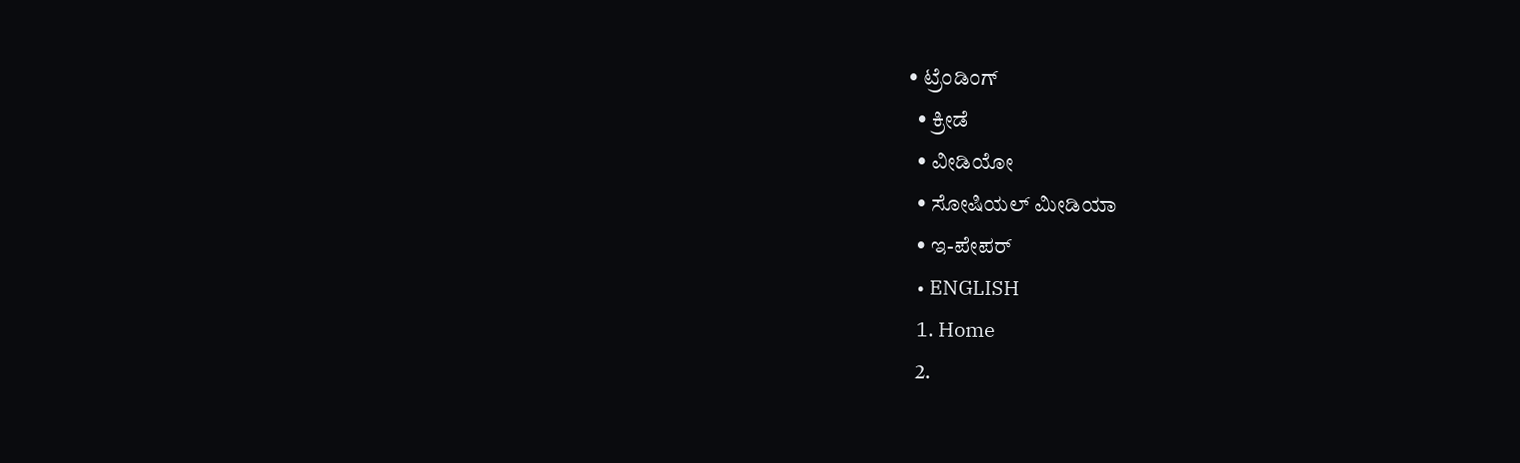• ಟ್ರೆಂಡಿಂಗ್
  • ಕ್ರೀಡೆ
  • ವೀಡಿಯೋ
  • ಸೋಷಿಯಲ್ ಮೀಡಿಯಾ
  • ಇ-ಪೇಪರ್
  • ENGLISH
  1. Home
  2.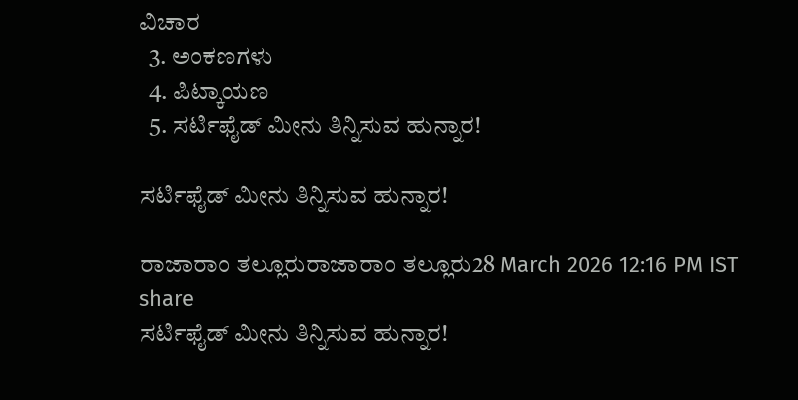ವಿಚಾರ
  3. ಅಂಕಣಗಳು
  4. ಪಿಟ್ಕಾಯಣ
  5. ಸರ್ಟಿಫೈಡ್ ಮೀನು ತಿನ್ನಿಸುವ ಹುನ್ನಾರ!

ಸರ್ಟಿಫೈಡ್ ಮೀನು ತಿನ್ನಿಸುವ ಹುನ್ನಾರ!

ರಾಜಾರಾಂ ತಲ್ಲೂರುರಾಜಾರಾಂ ತಲ್ಲೂರು28 March 2026 12:16 PM IST
share
ಸರ್ಟಿಫೈಡ್ ಮೀನು ತಿನ್ನಿಸುವ ಹುನ್ನಾರ!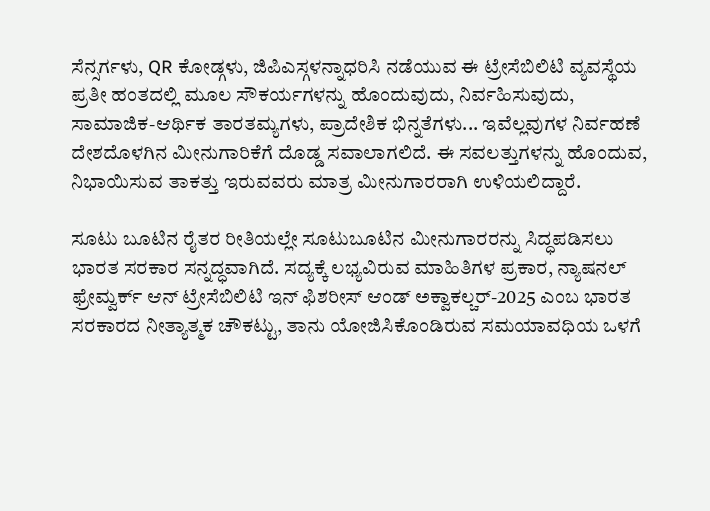ಸೆನ್ಸರ್ಗಳು, QR ಕೋಡ್ಗಳು, ಜಿಪಿಎಸ್ಗಳನ್ನಾಧರಿಸಿ ನಡೆಯುವ ಈ ಟ್ರೇಸೆಬಿಲಿಟಿ ವ್ಯವಸ್ಥೆಯ ಪ್ರತೀ ಹಂತದಲ್ಲಿ ಮೂಲ ಸೌಕರ್ಯಗಳನ್ನು ಹೊಂದುವುದು, ನಿರ್ವಹಿಸುವುದು, ಸಾಮಾಜಿಕ-ಆರ್ಥಿಕ ತಾರತಮ್ಯಗಳು, ಪ್ರಾದೇಶಿಕ ಭಿನ್ನತೆಗಳು... ಇವೆಲ್ಲವುಗಳ ನಿರ್ವಹಣೆ ದೇಶದೊಳಗಿನ ಮೀನುಗಾರಿಕೆಗೆ ದೊಡ್ಡ ಸವಾಲಾಗಲಿದೆ. ಈ ಸವಲತ್ತುಗಳನ್ನು ಹೊಂದುವ, ನಿಭಾಯಿಸುವ ತಾಕತ್ತು ಇರುವವರು ಮಾತ್ರ ಮೀನುಗಾರರಾಗಿ ಉಳಿಯಲಿದ್ದಾರೆ.

ಸೂಟು ಬೂಟಿನ ರೈತರ ರೀತಿಯಲ್ಲೇ ಸೂಟುಬೂಟಿನ ಮೀನುಗಾರರನ್ನು ಸಿದ್ಧಪಡಿಸಲು ಭಾರತ ಸರಕಾರ ಸನ್ನದ್ಧವಾಗಿದೆ. ಸದ್ಯಕ್ಕೆ ಲಭ್ಯವಿರುವ ಮಾಹಿತಿಗಳ ಪ್ರಕಾರ, ನ್ಯಾಷನಲ್ ಫ್ರೇಮ್ವರ್ಕ್ ಆನ್ ಟ್ರೇಸೆಬಿಲಿಟಿ ಇನ್ ಫಿಶರೀಸ್ ಆಂಡ್ ಅಕ್ವಾಕಲ್ಚರ್-2025 ಎಂಬ ಭಾರತ ಸರಕಾರದ ನೀತ್ಯಾತ್ಮಕ ಚೌಕಟ್ಟು, ತಾನು ಯೋಜಿಸಿಕೊಂಡಿರುವ ಸಮಯಾವಧಿಯ ಒಳಗೆ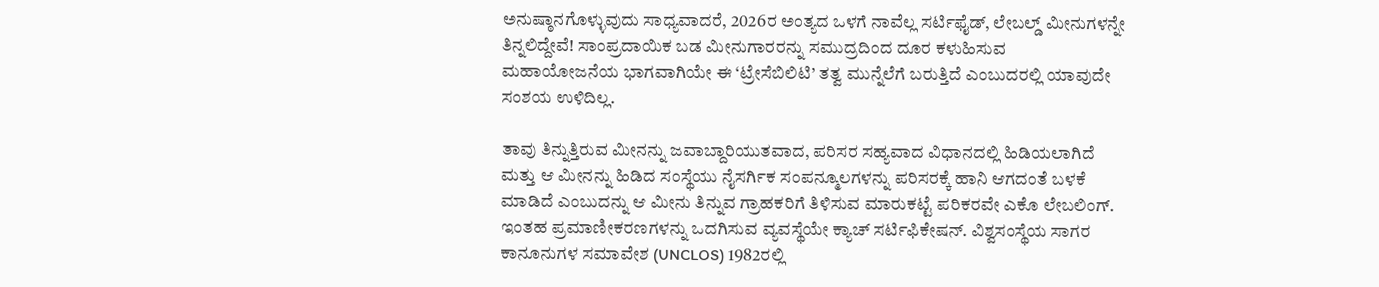ಅನುಷ್ಠಾನಗೊಳ್ಳುವುದು ಸಾಧ್ಯವಾದರೆ, 2026ರ ಅಂತ್ಯದ ಒಳಗೆ ನಾವೆಲ್ಲ ಸರ್ಟಿಫೈಡ್, ಲೇಬಲ್ಡ್ ಮೀನುಗಳನ್ನೇ ತಿನ್ನಲಿದ್ದೇವೆ! ಸಾಂಪ್ರದಾಯಿಕ ಬಡ ಮೀನುಗಾರರನ್ನು ಸಮುದ್ರದಿಂದ ದೂರ ಕಳುಹಿಸುವ ಮಹಾಯೋಜನೆಯ ಭಾಗವಾಗಿಯೇ ಈ ‘ಟ್ರೇಸೆಬಿಲಿಟಿ’ ತತ್ವ ಮುನ್ನೆಲೆಗೆ ಬರುತ್ತಿದೆ ಎಂಬುದರಲ್ಲಿ ಯಾವುದೇ ಸಂಶಯ ಉಳಿದಿಲ್ಲ.

ತಾವು ತಿನ್ನುತ್ತಿರುವ ಮೀನನ್ನು ಜವಾಬ್ದಾರಿಯುತವಾದ, ಪರಿಸರ ಸಹ್ಯವಾದ ವಿಧಾನದಲ್ಲಿ ಹಿಡಿಯಲಾಗಿದೆ ಮತ್ತು ಆ ಮೀನನ್ನು ಹಿಡಿದ ಸಂಸ್ಥೆಯು ನೈಸರ್ಗಿಕ ಸಂಪನ್ಮೂಲಗಳನ್ನು ಪರಿಸರಕ್ಕೆ ಹಾನಿ ಆಗದಂತೆ ಬಳಕೆ ಮಾಡಿದೆ ಎಂಬುದನ್ನು ಆ ಮೀನು ತಿನ್ನುವ ಗ್ರಾಹಕರಿಗೆ ತಿಳಿಸುವ ಮಾರುಕಟ್ಟೆ ಪರಿಕರವೇ ಎಕೊ ಲೇಬಲಿಂಗ್. ಇಂತಹ ಪ್ರಮಾಣೀಕರಣಗಳನ್ನು ಒದಗಿಸುವ ವ್ಯವಸ್ಥೆಯೇ ಕ್ಯಾಚ್ ಸರ್ಟಿಫಿಕೇಷನ್. ವಿಶ್ವಸಂಸ್ಥೆಯ ಸಾಗರ ಕಾನೂನುಗಳ ಸಮಾವೇಶ (UNCLOS) 1982ರಲ್ಲಿ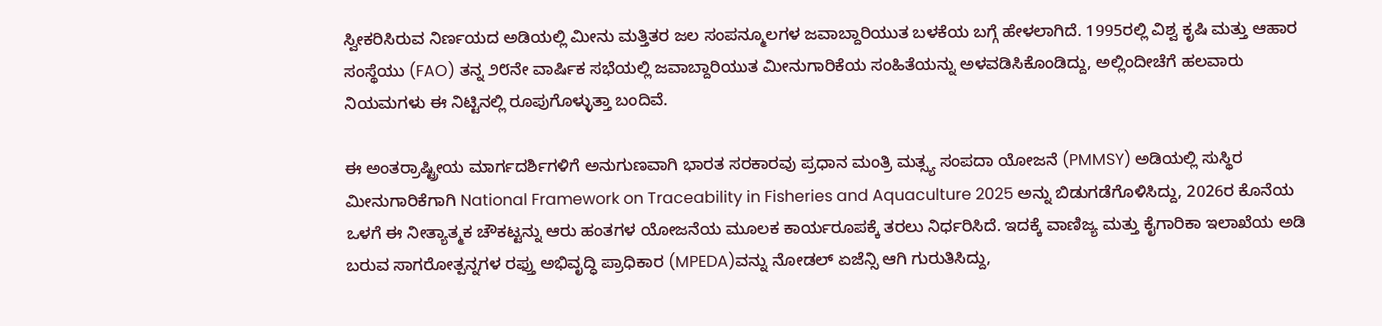ಸ್ವೀಕರಿಸಿರುವ ನಿರ್ಣಯದ ಅಡಿಯಲ್ಲಿ ಮೀನು ಮತ್ತಿತರ ಜಲ ಸಂಪನ್ಮೂಲಗಳ ಜವಾಬ್ದಾರಿಯುತ ಬಳಕೆಯ ಬಗ್ಗೆ ಹೇಳಲಾಗಿದೆ. 1995ರಲ್ಲಿ ವಿಶ್ವ ಕೃಷಿ ಮತ್ತು ಆಹಾರ ಸಂಸ್ಥೆಯು (FAO) ತನ್ನ ೨೮ನೇ ವಾರ್ಷಿಕ ಸಭೆಯಲ್ಲಿ ಜವಾಬ್ದಾರಿಯುತ ಮೀನುಗಾರಿಕೆಯ ಸಂಹಿತೆಯನ್ನು ಅಳವಡಿಸಿಕೊಂಡಿದ್ದು, ಅಲ್ಲಿಂದೀಚೆಗೆ ಹಲವಾರು ನಿಯಮಗಳು ಈ ನಿಟ್ಟಿನಲ್ಲಿ ರೂಪುಗೊಳ್ಳುತ್ತಾ ಬಂದಿವೆ.

ಈ ಅಂತರ್ರಾಷ್ಟ್ರೀಯ ಮಾರ್ಗದರ್ಶಿಗಳಿಗೆ ಅನುಗುಣವಾಗಿ ಭಾರತ ಸರಕಾರವು ಪ್ರಧಾನ ಮಂತ್ರಿ ಮತ್ಸ್ಯ ಸಂಪದಾ ಯೋಜನೆ (PMMSY) ಅಡಿಯಲ್ಲಿ ಸುಸ್ಥಿರ ಮೀನುಗಾರಿಕೆಗಾಗಿ National Framework on Traceability in Fisheries and Aquaculture 2025 ಅನ್ನು ಬಿಡುಗಡೆಗೊಳಿಸಿದ್ದು, 2026ರ ಕೊನೆಯ ಒಳಗೆ ಈ ನೀತ್ಯಾತ್ಮಕ ಚೌಕಟ್ಟನ್ನು ಆರು ಹಂತಗಳ ಯೋಜನೆಯ ಮೂಲಕ ಕಾರ್ಯರೂಪಕ್ಕೆ ತರಲು ನಿರ್ಧರಿಸಿದೆ. ಇದಕ್ಕೆ ವಾಣಿಜ್ಯ ಮತ್ತು ಕೈಗಾರಿಕಾ ಇಲಾಖೆಯ ಅಡಿ ಬರುವ ಸಾಗರೋತ್ಪನ್ನಗಳ ರಫ್ತು ಅಭಿವೃದ್ಧಿ ಪ್ರಾಧಿಕಾರ (MPEDA)ವನ್ನು ನೋಡಲ್ ಏಜೆನ್ಸಿ ಆಗಿ ಗುರುತಿಸಿದ್ದು,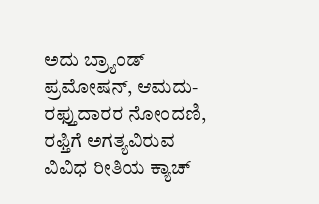ಅದು ಬ್ರ್ಯಾಂಡ್ ಪ್ರಮೋಷನ್, ಆಮದು-ರಫ್ತುದಾರರ ನೋಂದಣಿ, ರಫ್ತಿಗೆ ಅಗತ್ಯವಿರುವ ವಿವಿಧ ರೀತಿಯ ಕ್ಯಾಚ್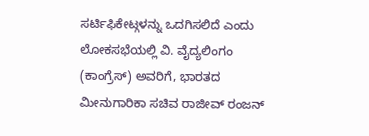ಸರ್ಟಿಫಿಕೇಟ್ಗಳನ್ನು ಒದಗಿಸಲಿದೆ ಎಂದು ಲೋಕಸಭೆಯಲ್ಲಿ ವಿ. ವೈದ್ಯಲಿಂಗಂ (ಕಾಂಗ್ರೆಸ್) ಅವರಿಗೆ, ಭಾರತದ ಮೀನುಗಾರಿಕಾ ಸಚಿವ ರಾಜೀವ್ ರಂಜನ್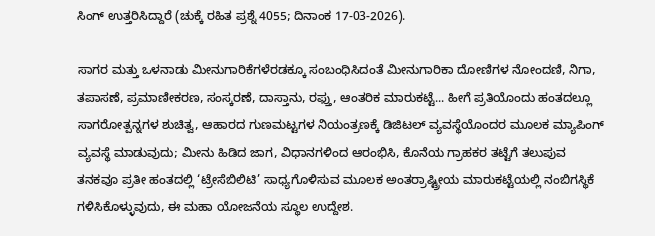ಸಿಂಗ್ ಉತ್ತರಿಸಿದ್ದಾರೆ (ಚುಕ್ಕೆ ರಹಿತ ಪ್ರಶ್ನೆ 4055; ದಿನಾಂಕ 17-03-2026).

ಸಾಗರ ಮತ್ತು ಒಳನಾಡು ಮೀನುಗಾರಿಕೆಗಳೆರಡಕ್ಕೂ ಸಂಬಂಧಿಸಿದಂತೆ ಮೀನುಗಾರಿಕಾ ದೋಣಿಗಳ ನೋಂದಣಿ, ನಿಗಾ, ತಪಾಸಣೆ, ಪ್ರಮಾಣೀಕರಣ, ಸಂಸ್ಕರಣೆ, ದಾಸ್ತಾನು, ರಫ್ತು, ಆಂತರಿಕ ಮಾರುಕಟ್ಟೆ... ಹೀಗೆ ಪ್ರತಿಯೊಂದು ಹಂತದಲ್ಲೂ ಸಾಗರೋತ್ಪನ್ನಗಳ ಶುಚಿತ್ವ, ಆಹಾರದ ಗುಣಮಟ್ಟಗಳ ನಿಯಂತ್ರಣಕ್ಕೆ ಡಿಜಿಟಲ್ ವ್ಯವಸ್ಥೆಯೊಂದರ ಮೂಲಕ ಮ್ಯಾಪಿಂಗ್ ವ್ಯವಸ್ಥೆ ಮಾಡುವುದು; ಮೀನು ಹಿಡಿದ ಜಾಗ, ವಿಧಾನಗಳಿಂದ ಆರಂಭಿಸಿ, ಕೊನೆಯ ಗ್ರಾಹಕರ ತಟ್ಟೆಗೆ ತಲುಪುವ ತನಕವೂ ಪ್ರತೀ ಹಂತದಲ್ಲಿ ‘ಟ್ರೇಸೆಬಿಲಿಟಿ’ ಸಾಧ್ಯಗೊಳಿಸುವ ಮೂಲಕ ಅಂತರ್ರಾಷ್ಟ್ರೀಯ ಮಾರುಕಟ್ಟೆಯಲ್ಲಿ ನಂಬಿಗಸ್ಥಿಕೆ ಗಳಿಸಿಕೊಳ್ಳುವುದು, ಈ ಮಹಾ ಯೋಜನೆಯ ಸ್ಥೂಲ ಉದ್ದೇಶ.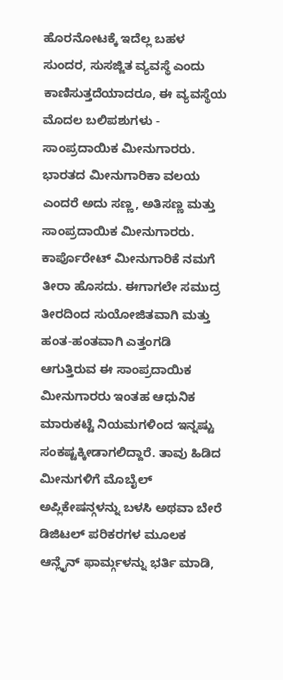ಹೊರನೋಟಕ್ಕೆ ಇದೆಲ್ಲ ಬಹಳ ಸುಂದರ, ಸುಸಜ್ಜಿತ ವ್ಯವಸ್ಥೆ ಎಂದು ಕಾಣಿಸುತ್ತದೆಯಾದರೂ, ಈ ವ್ಯವಸ್ಥೆಯ ಮೊದಲ ಬಲಿಪಶುಗಳು - ಸಾಂಪ್ರದಾಯಿಕ ಮೀನುಗಾರರು. ಭಾರತದ ಮೀನುಗಾರಿಕಾ ವಲಯ ಎಂದರೆ ಅದು ಸಣ್ಣ, ಅತಿಸಣ್ಣ ಮತ್ತು ಸಾಂಪ್ರದಾಯಿಕ ಮೀನುಗಾರರು. ಕಾರ್ಪೊರೇಟ್ ಮೀನುಗಾರಿಕೆ ನಮಗೆ ತೀರಾ ಹೊಸದು. ಈಗಾಗಲೇ ಸಮುದ್ರ ತೀರದಿಂದ ಸುಯೋಜಿತವಾಗಿ ಮತ್ತು ಹಂತ-ಹಂತವಾಗಿ ಎತ್ತಂಗಡಿ ಆಗುತ್ತಿರುವ ಈ ಸಾಂಪ್ರದಾಯಿಕ ಮೀನುಗಾರರು ಇಂತಹ ಆಧುನಿಕ ಮಾರುಕಟ್ಟೆ ನಿಯಮಗಳಿಂದ ಇನ್ನಷ್ಟು ಸಂಕಷ್ಟಕ್ಕೀಡಾಗಲಿದ್ದಾರೆ. ತಾವು ಹಿಡಿದ ಮೀನುಗಳಿಗೆ ಮೊಬೈಲ್ ಅಪ್ಲಿಕೇಷನ್ಗಳನ್ನು ಬಳಸಿ ಅಥವಾ ಬೇರೆ ಡಿಜಿಟಲ್ ಪರಿಕರಗಳ ಮೂಲಕ ಆನ್ಲೈನ್ ಫಾರ್ಮ್ಗಳನ್ನು ಭರ್ತಿ ಮಾಡಿ,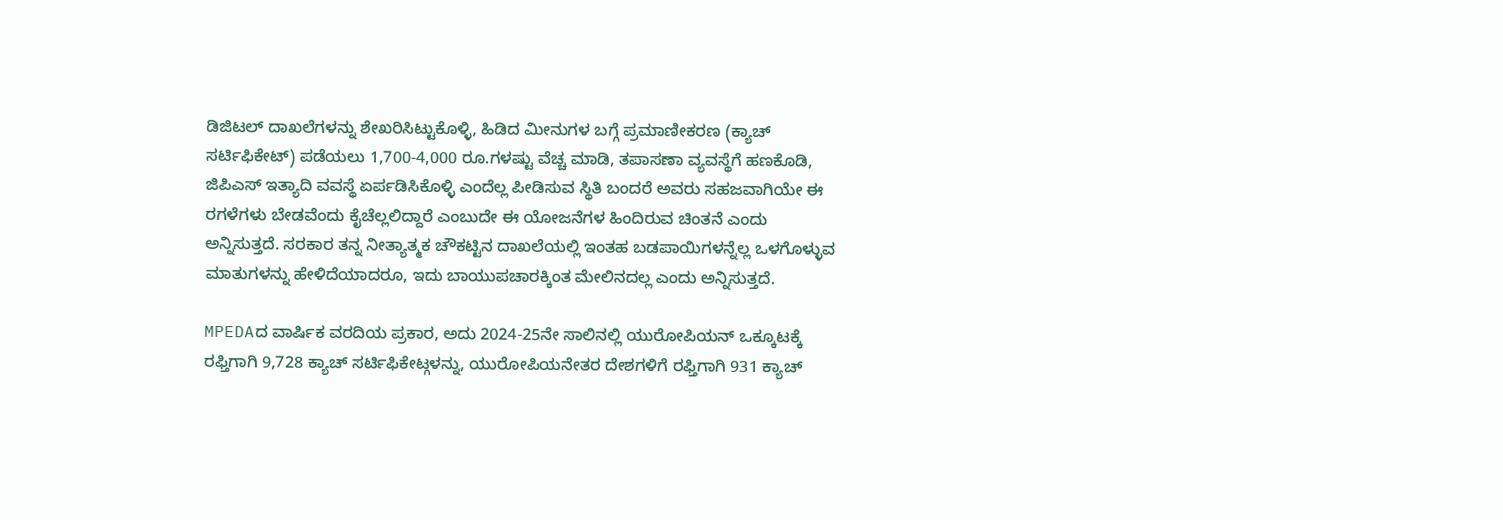ಡಿಜಿಟಲ್ ದಾಖಲೆಗಳನ್ನು ಶೇಖರಿಸಿಟ್ಟುಕೊಳ್ಳಿ, ಹಿಡಿದ ಮೀನುಗಳ ಬಗ್ಗೆ ಪ್ರಮಾಣೀಕರಣ (ಕ್ಯಾಚ್ ಸರ್ಟಿಫಿಕೇಟ್) ಪಡೆಯಲು 1,700-4,000 ರೂ.ಗಳಷ್ಟು ವೆಚ್ಚ ಮಾಡಿ, ತಪಾಸಣಾ ವ್ಯವಸ್ಥೆಗೆ ಹಣಕೊಡಿ, ಜಿಪಿಎಸ್ ಇತ್ಯಾದಿ ವವಸ್ಥೆ ಏರ್ಪಡಿಸಿಕೊಳ್ಳಿ ಎಂದೆಲ್ಲ ಪೀಡಿಸುವ ಸ್ಥಿತಿ ಬಂದರೆ ಅವರು ಸಹಜವಾಗಿಯೇ ಈ ರಗಳೆಗಳು ಬೇಡವೆಂದು ಕೈಚೆಲ್ಲಲಿದ್ದಾರೆ ಎಂಬುದೇ ಈ ಯೋಜನೆಗಳ ಹಿಂದಿರುವ ಚಿಂತನೆ ಎಂದು ಅನ್ನಿಸುತ್ತದೆ. ಸರಕಾರ ತನ್ನ ನೀತ್ಯಾತ್ಮಕ ಚೌಕಟ್ಟಿನ ದಾಖಲೆಯಲ್ಲಿ ಇಂತಹ ಬಡಪಾಯಿಗಳನ್ನೆಲ್ಲ ಒಳಗೊಳ್ಳುವ ಮಾತುಗಳನ್ನು ಹೇಳಿದೆಯಾದರೂ, ಇದು ಬಾಯುಪಚಾರಕ್ಕಿಂತ ಮೇಲಿನದಲ್ಲ ಎಂದು ಅನ್ನಿಸುತ್ತದೆ.

MPEDAದ ವಾರ್ಷಿಕ ವರದಿಯ ಪ್ರಕಾರ, ಅದು 2024-25ನೇ ಸಾಲಿನಲ್ಲಿ ಯುರೋಪಿಯನ್ ಒಕ್ಕೂಟಕ್ಕೆ ರಫ್ತಿಗಾಗಿ 9,728 ಕ್ಯಾಚ್ ಸರ್ಟಿಫಿಕೇಟ್ಗಳನ್ನು, ಯುರೋಪಿಯನೇತರ ದೇಶಗಳಿಗೆ ರಫ್ತಿಗಾಗಿ 931 ಕ್ಯಾಚ್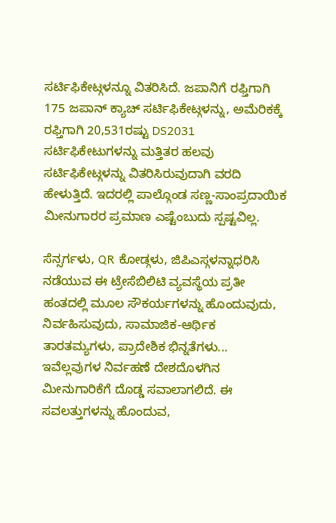ಸರ್ಟಿಫಿಕೇಟ್ಗಳನ್ನೂ ವಿತರಿಸಿದೆ. ಜಪಾನಿಗೆ ರಫ್ತಿಗಾಗಿ 175 ಜಪಾನ್ ಕ್ಯಾಚ್ ಸರ್ಟಿಫಿಕೇಟ್ಗಳನ್ನು, ಅಮೆರಿಕಕ್ಕೆ ರಫ್ತಿಗಾಗಿ 20,531ರಷ್ಟು DS2031 ಸರ್ಟಿಫಿಕೇಟುಗಳನ್ನು ಮತ್ತಿತರ ಹಲವು ಸರ್ಟಿಫಿಕೇಟ್ಗಳನ್ನು ವಿತರಿಸಿರುವುದಾಗಿ ವರದಿ ಹೇಳುತ್ತಿದೆ. ಇದರಲ್ಲಿ ಪಾಲ್ಗೊಂಡ ಸಣ್ಣ-ಸಾಂಪ್ರದಾಯಿಕ ಮೀನುಗಾರರ ಪ್ರಮಾಣ ಎಷ್ಟೆಂಬುದು ಸ್ಪಷ್ಟವಿಲ್ಲ.

ಸೆನ್ಸರ್ಗಳು, QR ಕೋಡ್ಗಳು, ಜಿಪಿಎಸ್ಗಳನ್ನಾಧರಿಸಿ ನಡೆಯುವ ಈ ಟ್ರೇಸೆಬಿಲಿಟಿ ವ್ಯವಸ್ಥೆಯ ಪ್ರತೀ ಹಂತದಲ್ಲಿ ಮೂಲ ಸೌಕರ್ಯಗಳನ್ನು ಹೊಂದುವುದು, ನಿರ್ವಹಿಸುವುದು, ಸಾಮಾಜಿಕ-ಆರ್ಥಿಕ ತಾರತಮ್ಯಗಳು, ಪ್ರಾದೇಶಿಕ ಭಿನ್ನತೆಗಳು... ಇವೆಲ್ಲವುಗಳ ನಿರ್ವಹಣೆ ದೇಶದೊಳಗಿನ ಮೀನುಗಾರಿಕೆಗೆ ದೊಡ್ಡ ಸವಾಲಾಗಲಿದೆ. ಈ ಸವಲತ್ತುಗಳನ್ನು ಹೊಂದುವ,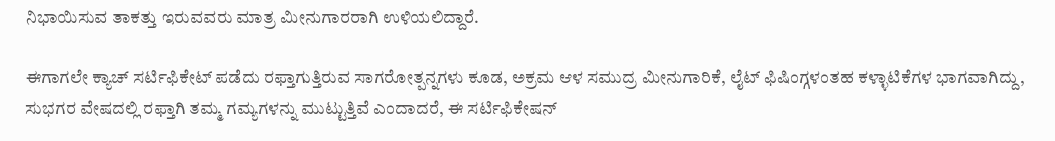ನಿಭಾಯಿಸುವ ತಾಕತ್ತು ಇರುವವರು ಮಾತ್ರ ಮೀನುಗಾರರಾಗಿ ಉಳಿಯಲಿದ್ದಾರೆ.

ಈಗಾಗಲೇ ಕ್ಯಾಚ್ ಸರ್ಟಿಫಿಕೇಟ್ ಪಡೆದು ರಫ್ತಾಗುತ್ತಿರುವ ಸಾಗರೋತ್ಪನ್ನಗಳು ಕೂಡ, ಅಕ್ರಮ ಆಳ ಸಮುದ್ರ ಮೀನುಗಾರಿಕೆ, ಲೈಟ್ ಫಿಷಿಂಗ್ಗಳಂತಹ ಕಳ್ಳಾಟಿಕೆಗಳ ಭಾಗವಾಗಿದ್ದು, ಸುಭಗರ ವೇಷದಲ್ಲಿ ರಫ್ತಾಗಿ ತಮ್ಮ ಗಮ್ಯಗಳನ್ನು ಮುಟ್ಟುತ್ತಿವೆ ಎಂದಾದರೆ, ಈ ಸರ್ಟಿಫಿಕೇಷನ್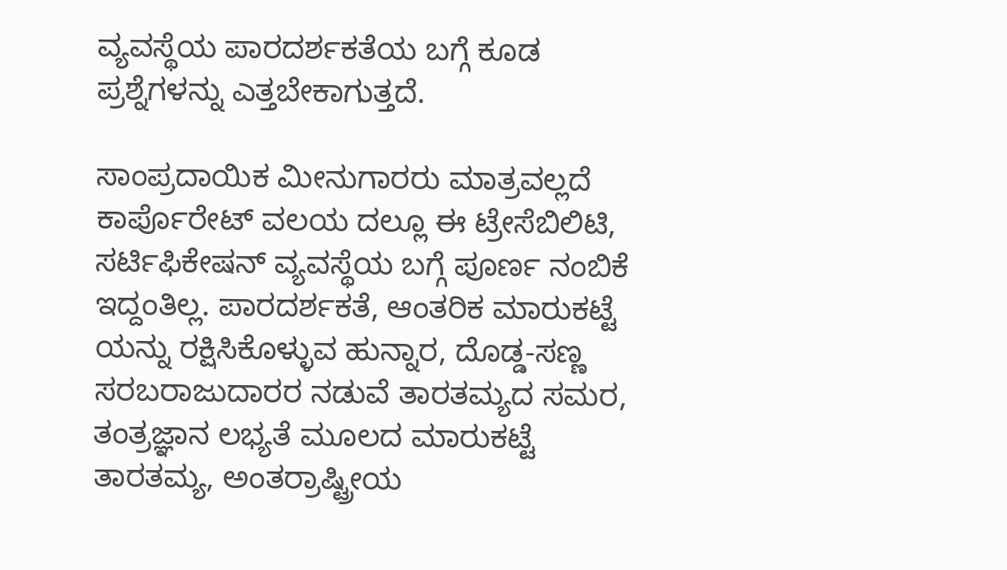ವ್ಯವಸ್ಥೆಯ ಪಾರದರ್ಶಕತೆಯ ಬಗ್ಗೆ ಕೂಡ ಪ್ರಶ್ನೆಗಳನ್ನು ಎತ್ತಬೇಕಾಗುತ್ತದೆ.

ಸಾಂಪ್ರದಾಯಿಕ ಮೀನುಗಾರರು ಮಾತ್ರವಲ್ಲದೆ ಕಾರ್ಪೊರೇಟ್ ವಲಯ ದಲ್ಲೂ ಈ ಟ್ರೇಸೆಬಿಲಿಟಿ, ಸರ್ಟಿಫಿಕೇಷನ್ ವ್ಯವಸ್ಥೆಯ ಬಗ್ಗೆ ಪೂರ್ಣ ನಂಬಿಕೆ ಇದ್ದಂತಿಲ್ಲ. ಪಾರದರ್ಶಕತೆ, ಆಂತರಿಕ ಮಾರುಕಟ್ಟೆ ಯನ್ನು ರಕ್ಷಿಸಿಕೊಳ್ಳುವ ಹುನ್ನಾರ, ದೊಡ್ಡ-ಸಣ್ಣ ಸರಬರಾಜುದಾರರ ನಡುವೆ ತಾರತಮ್ಯದ ಸಮರ, ತಂತ್ರಜ್ಞಾನ ಲಭ್ಯತೆ ಮೂಲದ ಮಾರುಕಟ್ಟೆ ತಾರತಮ್ಯ, ಅಂತರ್ರಾಷ್ಟ್ರೀಯ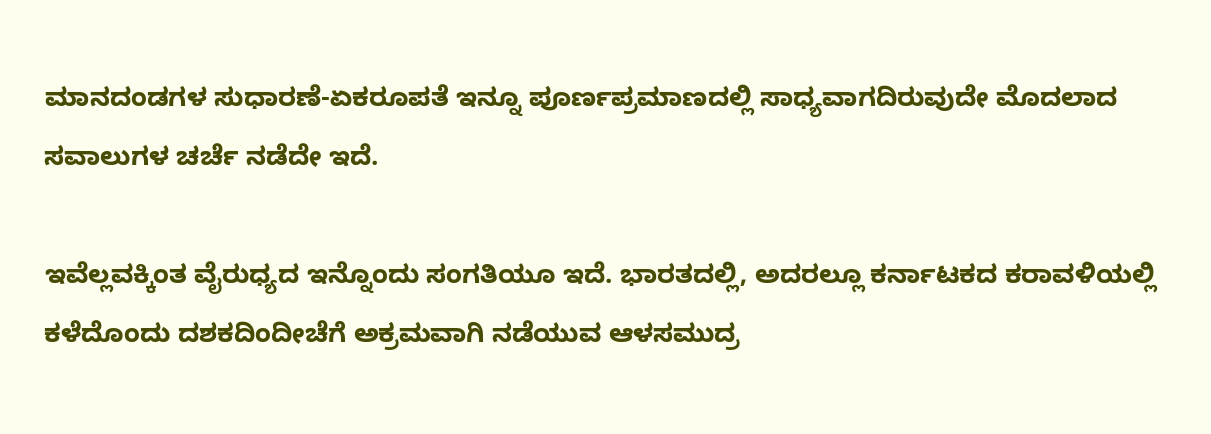ಮಾನದಂಡಗಳ ಸುಧಾರಣೆ-ಏಕರೂಪತೆ ಇನ್ನೂ ಪೂರ್ಣಪ್ರಮಾಣದಲ್ಲಿ ಸಾಧ್ಯವಾಗದಿರುವುದೇ ಮೊದಲಾದ ಸವಾಲುಗಳ ಚರ್ಚೆ ನಡೆದೇ ಇದೆ.

ಇವೆಲ್ಲವಕ್ಕಿಂತ ವೈರುಧ್ಯದ ಇನ್ನೊಂದು ಸಂಗತಿಯೂ ಇದೆ. ಭಾರತದಲ್ಲಿ, ಅದರಲ್ಲೂ ಕರ್ನಾಟಕದ ಕರಾವಳಿಯಲ್ಲಿ ಕಳೆದೊಂದು ದಶಕದಿಂದೀಚೆಗೆ ಅಕ್ರಮವಾಗಿ ನಡೆಯುವ ಆಳಸಮುದ್ರ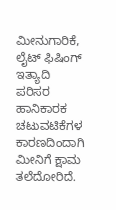ಮೀನುಗಾರಿಕೆ, ಲೈಟ್ ಫಿಷಿಂಗ್ ಇತ್ಯಾದಿ ಪರಿಸರ ಹಾನಿಕಾರಕ ಚಟುವಟಿಕೆಗಳ ಕಾರಣದಿಂದಾಗಿ ಮೀನಿಗೆ ಕ್ಷಾಮ ತಲೆದೋರಿದೆ.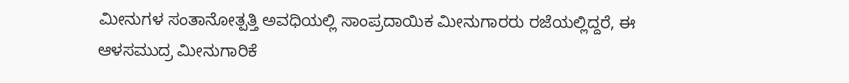ಮೀನುಗಳ ಸಂತಾನೋತ್ಪತ್ತಿ ಅವಧಿಯಲ್ಲಿ ಸಾಂಪ್ರದಾಯಿಕ ಮೀನುಗಾರರು ರಜೆಯಲ್ಲಿದ್ದರೆ, ಈ ಆಳಸಮುದ್ರ ಮೀನುಗಾರಿಕೆ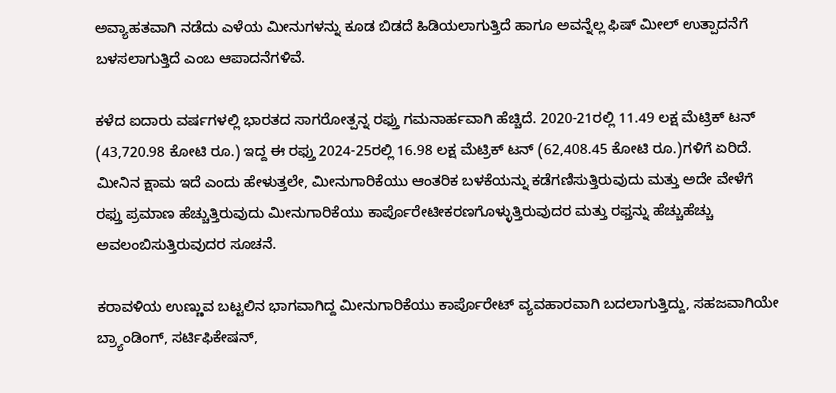ಅವ್ಯಾಹತವಾಗಿ ನಡೆದು ಎಳೆಯ ಮೀನುಗಳನ್ನು ಕೂಡ ಬಿಡದೆ ಹಿಡಿಯಲಾಗುತ್ತಿದೆ ಹಾಗೂ ಅವನ್ನೆಲ್ಲ ಫಿಷ್ ಮೀಲ್ ಉತ್ಪಾದನೆಗೆ ಬಳಸಲಾಗುತ್ತಿದೆ ಎಂಬ ಆಪಾದನೆಗಳಿವೆ.

ಕಳೆದ ಐದಾರು ವರ್ಷಗಳಲ್ಲಿ ಭಾರತದ ಸಾಗರೋತ್ಪನ್ನ ರಫ್ತು ಗಮನಾರ್ಹವಾಗಿ ಹೆಚ್ಚಿದೆ. 2020-21ರಲ್ಲಿ 11.49 ಲಕ್ಷ ಮೆಟ್ರಿಕ್ ಟನ್ (43,720.98 ಕೋಟಿ ರೂ.) ಇದ್ದ ಈ ರಫ್ತು 2024-25ರಲ್ಲಿ 16.98 ಲಕ್ಷ ಮೆಟ್ರಿಕ್ ಟನ್ (62,408.45 ಕೋಟಿ ರೂ.)ಗಳಿಗೆ ಏರಿದೆ. ಮೀನಿನ ಕ್ಷಾಮ ಇದೆ ಎಂದು ಹೇಳುತ್ತಲೇ, ಮೀನುಗಾರಿಕೆಯು ಆಂತರಿಕ ಬಳಕೆಯನ್ನು ಕಡೆಗಣಿಸುತ್ತಿರುವುದು ಮತ್ತು ಅದೇ ವೇಳೆಗೆ ರಫ್ತು ಪ್ರಮಾಣ ಹೆಚ್ಚುತ್ತಿರುವುದು ಮೀನುಗಾರಿಕೆಯು ಕಾರ್ಪೊರೇಟೀಕರಣಗೊಳ್ಳುತ್ತಿರುವುದರ ಮತ್ತು ರಫ್ತನ್ನು ಹೆಚ್ಚುಹೆಚ್ಚು ಅವಲಂಬಿಸುತ್ತಿರುವುದರ ಸೂಚನೆ.

ಕರಾವಳಿಯ ಉಣ್ಣುವ ಬಟ್ಟಲಿನ ಭಾಗವಾಗಿದ್ದ ಮೀನುಗಾರಿಕೆಯು ಕಾರ್ಪೊರೇಟ್ ವ್ಯವಹಾರವಾಗಿ ಬದಲಾಗುತ್ತಿದ್ದು, ಸಹಜವಾಗಿಯೇ ಬ್ರ್ಯಾಂಡಿಂಗ್, ಸರ್ಟಿಫಿಕೇಷನ್,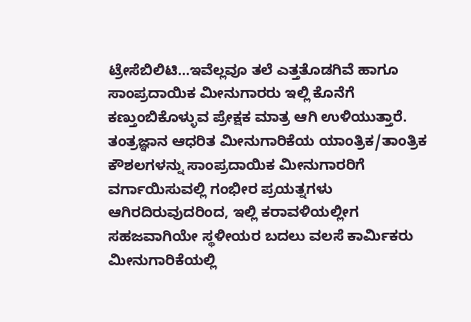ಟ್ರೇಸೆಬಿಲಿಟಿ...ಇವೆಲ್ಲವೂ ತಲೆ ಎತ್ತತೊಡಗಿವೆ ಹಾಗೂ ಸಾಂಪ್ರದಾಯಿಕ ಮೀನುಗಾರರು ಇಲ್ಲಿ ಕೊನೆಗೆ ಕಣ್ತುಂಬಿಕೊಳ್ಳುವ ಪ್ರೇಕ್ಷಕ ಮಾತ್ರ ಆಗಿ ಉಳಿಯುತ್ತಾರೆ. ತಂತ್ರಜ್ಞಾನ ಆಧರಿತ ಮೀನುಗಾರಿಕೆಯ ಯಾಂತ್ರಿಕ/ತಾಂತ್ರಿಕ ಕೌಶಲಗಳನ್ನು ಸಾಂಪ್ರದಾಯಿಕ ಮೀನುಗಾರರಿಗೆ ವರ್ಗಾಯಿಸುವಲ್ಲಿ ಗಂಭೀರ ಪ್ರಯತ್ನಗಳು ಆಗಿರದಿರುವುದರಿಂದ, ಇಲ್ಲಿ ಕರಾವಳಿಯಲ್ಲೀಗ ಸಹಜವಾಗಿಯೇ ಸ್ಥಳೀಯರ ಬದಲು ವಲಸೆ ಕಾರ್ಮಿಕರು ಮೀನುಗಾರಿಕೆಯಲ್ಲಿ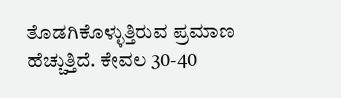ತೊಡಗಿಕೊಳ್ಳುತ್ತಿರುವ ಪ್ರಮಾಣ ಹೆಚ್ಚುತ್ತಿದೆ. ಕೇವಲ 30-40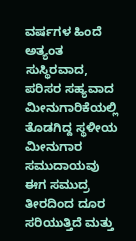ವರ್ಷಗಳ ಹಿಂದೆ ಅತ್ಯಂತ ಸುಸ್ಥಿರವಾದ, ಪರಿಸರ ಸಹ್ಯವಾದ ಮೀನುಗಾರಿಕೆಯಲ್ಲಿ ತೊಡಗಿದ್ದ ಸ್ಥಳೀಯ ಮೀನುಗಾರ ಸಮುದಾಯವು ಈಗ ಸಮುದ್ರ ತೀರದಿಂದ ದೂರ ಸರಿಯುತ್ತಿದೆ ಮತ್ತು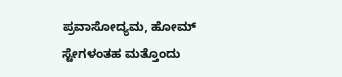ಪ್ರವಾಸೋದ್ಯಮ, ಹೋಮ್ ಸ್ಟೇಗಳಂತಹ ಮತ್ತೊಂದು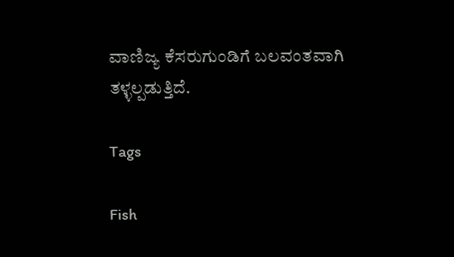ವಾಣಿಜ್ಯ ಕೆಸರುಗುಂಡಿಗೆ ಬಲವಂತವಾಗಿ ತಳ್ಳಲ್ಪಡುತ್ತಿದೆ.

Tags

Fish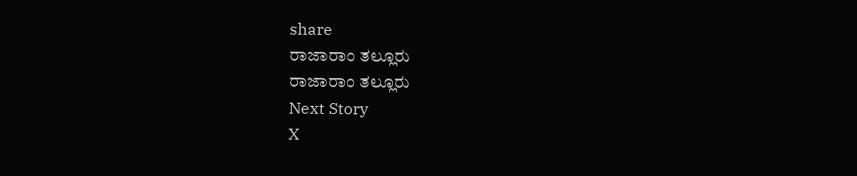share
ರಾಜಾರಾಂ ತಲ್ಲೂರು
ರಾಜಾರಾಂ ತಲ್ಲೂರು
Next Story
X